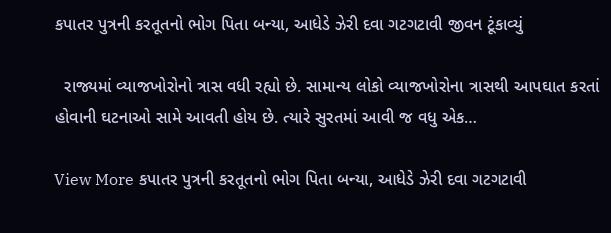કપાતર પુત્રની કરતૂતનો ભોગ પિતા બન્યા, આધેડે ઝેરી દવા ગટગટાવી જીવન ટૂંકાવ્યું

  રાજ્યમાં વ્યાજખોરોનો ત્રાસ વધી રહ્યો છે. સામાન્ય લોકો વ્યાજખોરોના ત્રાસથી આપઘાત કરતાં હોવાની ઘટનાઓ સામે આવતી હોય છે. ત્યારે સુરતમાં આવી જ વધુ એક…

View More કપાતર પુત્રની કરતૂતનો ભોગ પિતા બન્યા, આધેડે ઝેરી દવા ગટગટાવી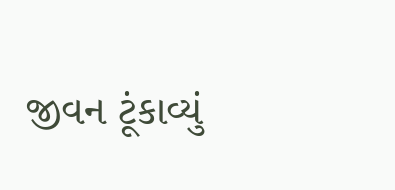જીવન ટૂંકાવ્યું